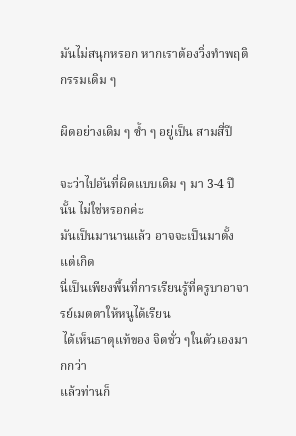มันไม่สนุกหรอก หากเราต้องวิ่งทำพฤติกรรมเดิม ๆ

ผิดอย่างเดิม ๆ ซ้ำ ๆ อยู่เป็น สามสี่ปี

จะว่าไปอันที่ผิดแบบเดิม ๆ มา 3-4 ปีนั้น ไม่ใช่หรอกค่ะ
มันเป็นมานานแล้ว อาจจะเป็นมาตั้งแต่เกิด
นี่เป็นเพียงพื้นที่การเรียนรู้ที่ครูบาอาจารย์เมตตาให้หนูได้เรียน
 ได้เห็นธาตุแท้ของ จิตชั่ว ๆในตัวเองมากกว่า
แล้วท่านก็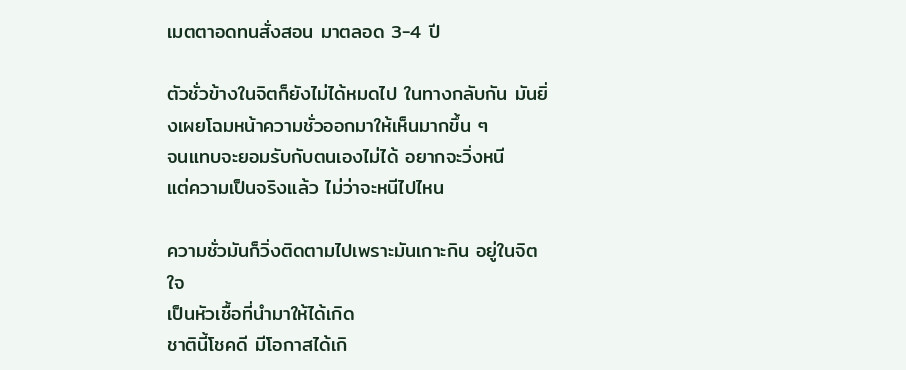เมตตาอดทนสั่งสอน มาตลอด 3-4 ปี

ตัวชั่วข้างในจิตก็ยังไม่ได้หมดไป ในทางกลับกัน มันยิ่งเผยโฉมหน้าความชั่วออกมาให้เห็นมากขึ้น ๆ
จนแทบจะยอมรับกับตนเองไม่ได้ อยากจะวิ่งหนี
แต่ความเป็นจริงแล้ว ไม่ว่าจะหนีไปไหน

ความชั่วมันก็วิ่งติดตามไปเพราะมันเกาะกิน อยู่ในจิตใจ
เป็นหัวเชื้อที่นำมาให้ได้เกิด
ชาตินี้โชคดี มีโอกาสได้เกิ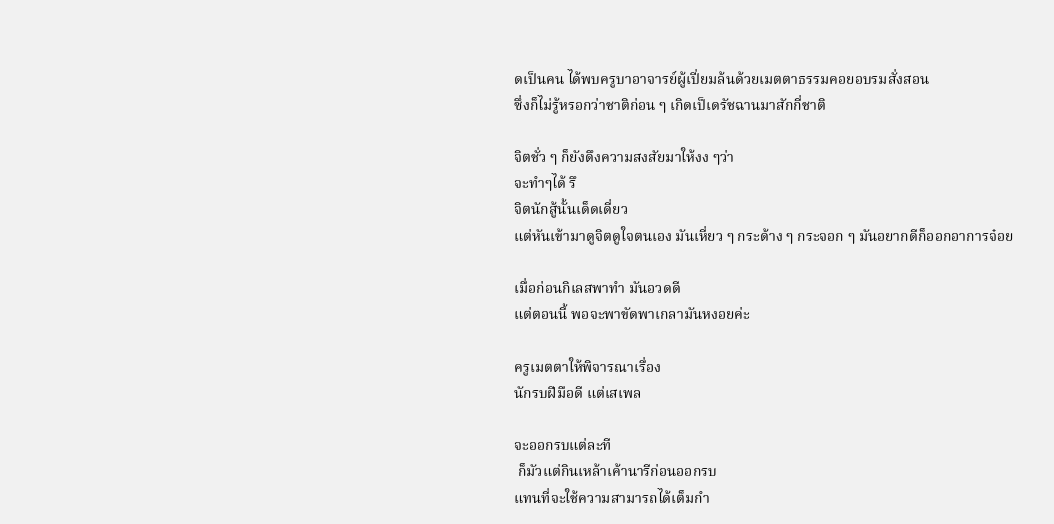ดเป็นคน ได้พบครูบาอาจารย์ผู้เปี่ยมล้นด้วยเมตตาธรรมคอยอบรมสั่งสอน
ซึ่งก็ไม่รู้หรอกว่าชาติก่อน ๆ เกิดเป็เดรัชฉานมาสักกี่ชาติ

จิตชั่ว ๆ ก็ยังดึงความสงสัยมาให้งง ๆว่า
จะทำๆได้ รึ
จิตนักสู้นั้นเด็ดเดี่ยว
แต่หันเข้ามาดูจิตดูใจตนเอง มันเหี่ยว ๆ กระด้าง ๆ กระจอก ๆ มันอยากดีก็ออกอาการจ๋อย

เมื่อก่อนกิเลสพาทำ มันอวดดี
แต่ตอนนี้ พอจะพาขัดพาเกลามันหงอยค่ะ

ครูเมตตาให้พิจารณาเรื่อง
นักรบฝีมือดี แต่เสเพล

จะออกรบแต่ละที
 ก็มัวแต่กินเหล้าเค้านารีก่อนออกรบ
แทนที่จะใช้ความสามารถได้เต็มกำ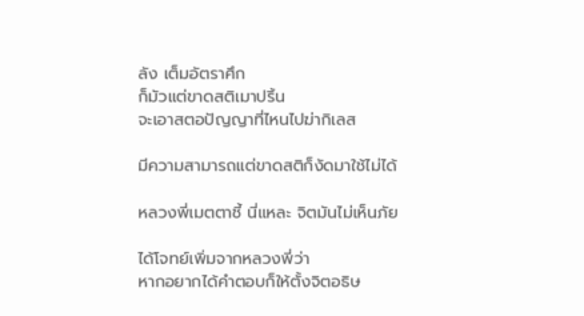ลัง เต็มอัตราศึก
ก็มัวแต่ขาดสติเมาปริ้น
จะเอาสตอปัญญาที่ไหนไปฆ่ากิเลส

มีความสามารถแต่ขาดสติก็งัดมาใช้ไม่ได้

หลวงพี่เมตตาชี้ นี่แหละ จิตมันไม่เห็นภัย

ได้โจทย์เพิ่มจากหลวงพี่ว่า
หากอยากได้คำตอบก็ให้ตั้งจิตอธิษ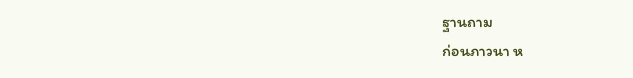ฐานถาม
ก่อนภาวนา ห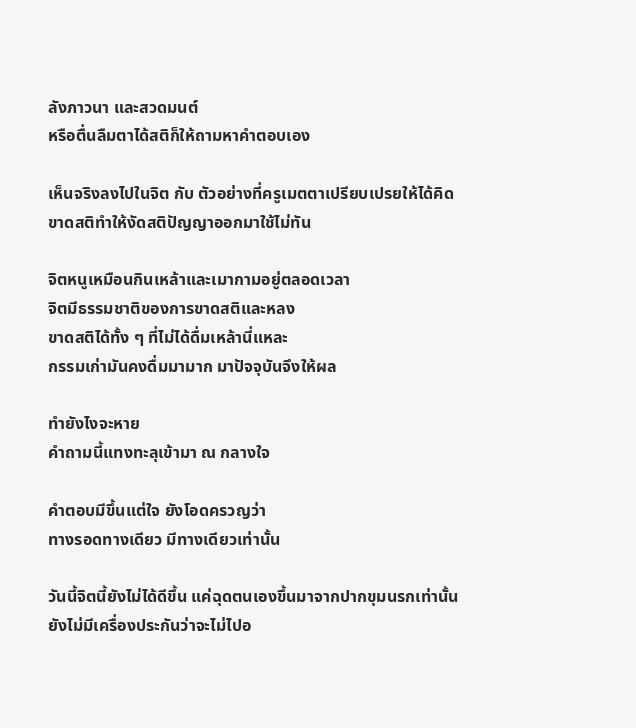ลังภาวนา และสวดมนต์
หรือตื่นลืมตาได้สติก็ให้ถามหาคำตอบเอง

เห็นจริงลงไปในจิต กับ ตัวอย่างที่ครูเมตตาเปรียบเปรยให้ได้คิด
ขาดสติทำให้งัดสติปัญญาออกมาใช้ไม่ทัน

จิตหนูเหมือนกินเหล้าและเมากามอยู่ตลอดเวลา
จิตมีธรรมชาติของการขาดสติและหลง
ขาดสติได้ทั้ง ๆ ที่ไม่ได้ดื่มเหล้านี่แหละ
กรรมเก่ามันคงดื่มมามาก มาปัจจุบันจึงให้ผล

ทำยังไงจะหาย
คำถามนี้แทงทะลุเข้ามา ณ กลางใจ

คำตอบมีขึ้นแต่ใจ ยังโอดครวญว่า
ทางรอดทางเดียว มีทางเดียวเท่านั้น

วันนี้จิตนี้ยังไม่ได้ดีขึ้น แค่ฉุดตนเองขึ้นมาจากปากขุมนรกเท่านั้น
ยังไม่มีเครื่องประกันว่าจะไม่ไปอ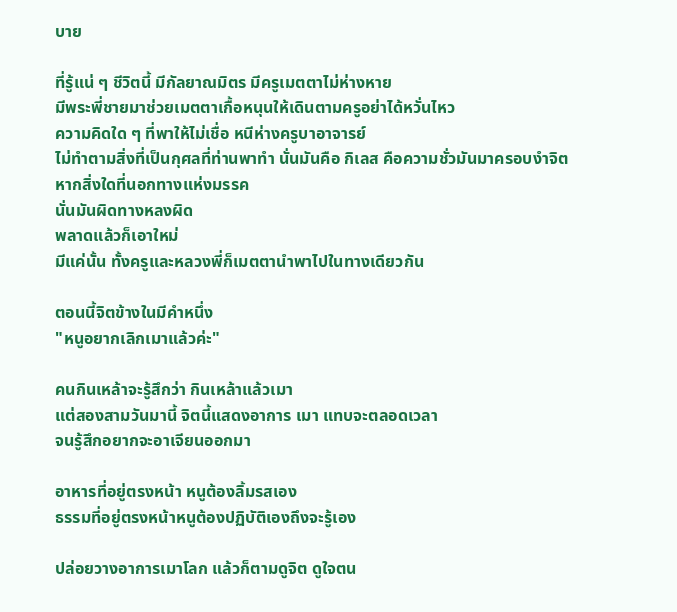บาย

ที่รู้แน่ ๆ ชีวิตนี้ มีกัลยาณมิตร มีครูเมตตาไม่ห่างหาย
มีพระพี่ชายมาช่วยเมตตาเกื้อหนุนให้เดินตามครูอย่าได้หวั่นไหว
ความคิดใด ๆ ที่พาให้ไม่เชื่อ หนีห่างครูบาอาจารย์
ไม่ทำตามสิ่งที่เป็นกุศลที่ท่านพาทำ นั่นมันคือ กิเลส คือความชั่วมันมาครอบงำจิต
หากสิ่งใดที่นอกทางแห่งมรรค
นั่นมันผิดทางหลงผิด
พลาดแล้วก็เอาใหม่
มีแค่นั้น ทั้งครูและหลวงพี่ก็เมตตานำพาไปในทางเดียวกัน

ตอนนี้จิตข้างในมีคำหนึ่ง
"หนูอยากเลิกเมาแล้วค่ะ"

คนกินเหล้าจะรู้สึกว่า กินเหล้าแล้วเมา
แต่สองสามวันมานี้ จิตนี้แสดงอาการ เมา แทบจะตลอดเวลา
จนรู้สึกอยากจะอาเจียนออกมา

อาหารที่อยู่ตรงหน้า หนูต้องลิ้มรสเอง
ธรรมที่อยู่ตรงหน้าหนูต้องปฏิบัติเองถึงจะรู้เอง

ปล่อยวางอาการเมาโลก แล้วก็ตามดูจิต ดูใจตน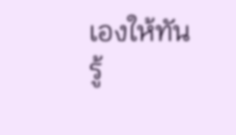เองให้ทัน
รู้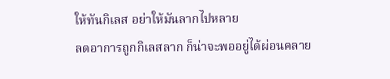ให้ทันกิเลส อย่าให้มันลากไปหลาย
ลดอาการถูกกิเลสลาก ก็น่าจะพออยู่ได้ผ่อนคลาย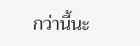กว่านี้นะ